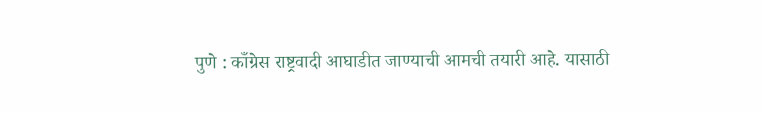पुणे : काँग्रेस राष्ट्रवादी आघाडीत जाण्याची आमची तयारी आहे. यासाठी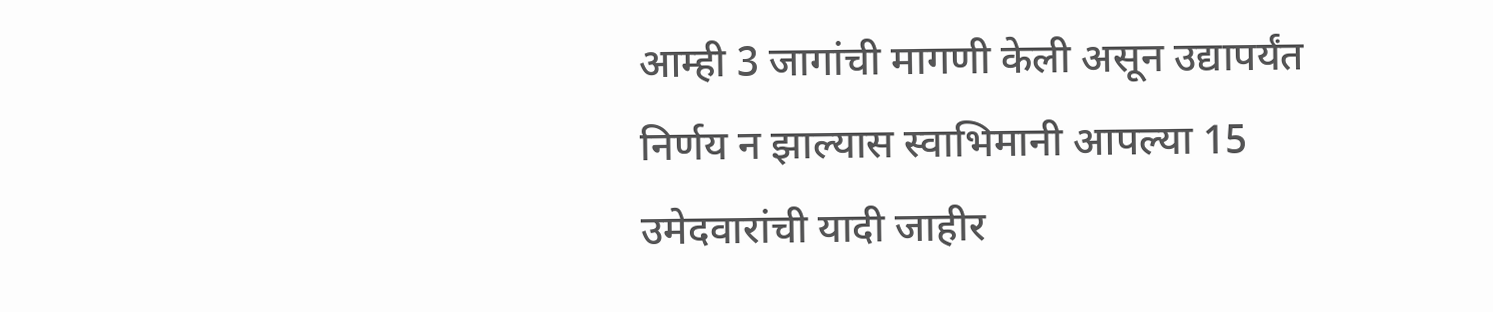आम्ही 3 जागांची मागणी केली असून उद्यापर्यंत निर्णय न झाल्यास स्वाभिमानी आपल्या 15 उमेदवारांची यादी जाहीर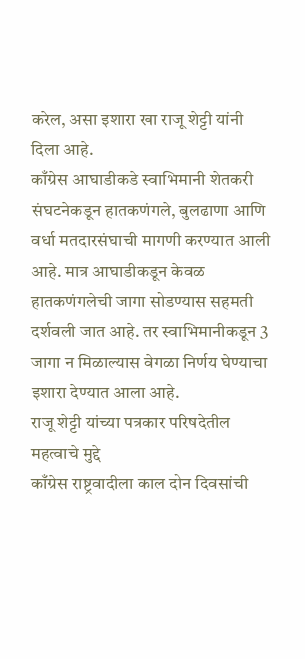करेल, असा इशारा खा राजू शेट्टी यांनी दिला आहे.
काँग्रेस आघाडीकडे स्वाभिमानी शेतकरी संघटनेकडून हातकणंगले, बुलढाणा आणि वर्धा मतदारसंघाची मागणी करण्यात आली आहे. मात्र आघाडीकडून केवळ हातकणंगलेची जागा सोडण्यास सहमती दर्शवली जात आहे. तर स्वाभिमानीकडून 3 जागा न मिळाल्यास वेगळा निर्णय घेण्याचा इशारा देण्यात आला आहे.
राजू शेट्टी यांच्या पत्रकार परिषदेतील महत्वाचे मुद्दे
काँग्रेस राष्ट्रवादीला काल दोन दिवसांची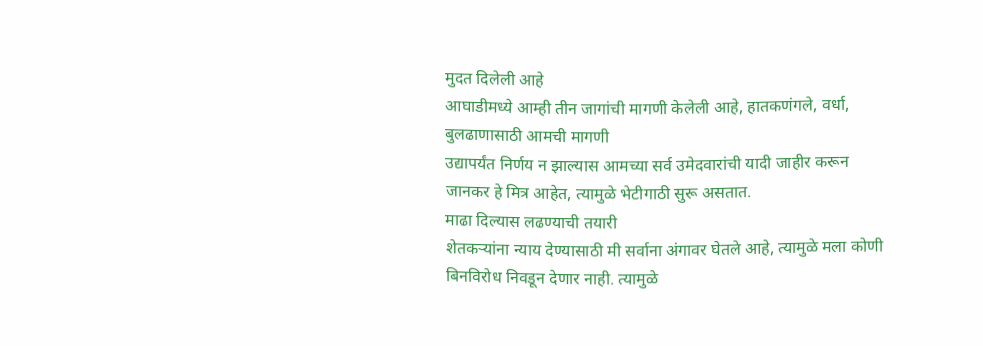मुदत दिलेली आहे
आघाडीमध्ये आम्ही तीन जागांची मागणी केलेली आहे, हातकणंगले, वर्धा, बुलढाणासाठी आमची मागणी
उद्यापर्यंत निर्णय न झाल्यास आमच्या सर्व उमेदवारांची यादी जाहीर करून
जानकर हे मित्र आहेत, त्यामुळे भेटीगाठी सुरू असतात.
माढा दिल्यास लढण्याची तयारी
शेतकऱ्यांना न्याय देण्यासाठी मी सर्वाना अंगावर घेतले आहे, त्यामुळे मला कोणी बिनविरोध निवडून देणार नाही. त्यामुळे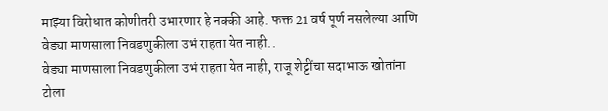माझ्या विरोधात कोणीतरी उभारणार हे नक्की आहे. फक्त 21 वर्ष पूर्ण नसलेल्या आणि वेड्या माणसाला निवडणुकीला उभं राहता येत नाही..
वेड्या माणसाला निवडणुकीला उभं राहता येत नाही, राजू शेट्टींचा सदाभाऊ खोतांना टोला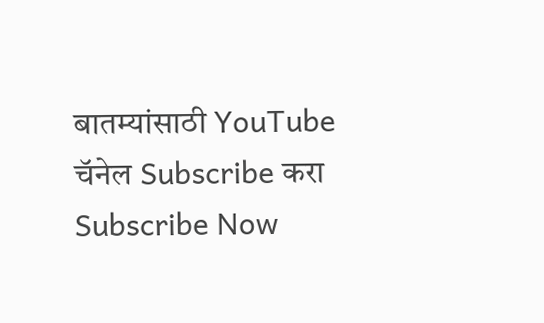बातम्यांसाठी YouTube चॅनेल Subscribe करा
Subscribe Now